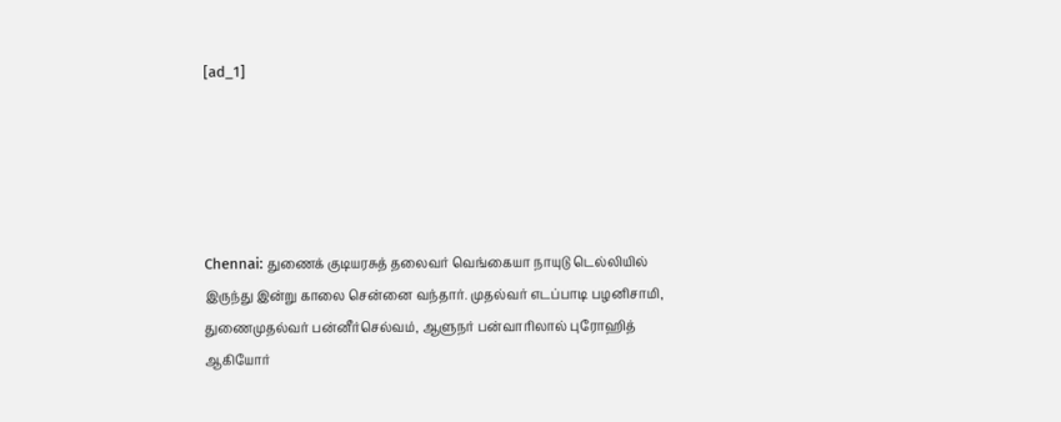[ad_1]





Chennai: துணைக் குடியரசுத் தலைவர் வெங்கையா நாயுடு டெல்லியில் இருந்து இன்று காலை சென்னை வந்தார். முதல்வர் எடப்பாடி பழனிசாமி, துணைமுதல்வர் பன்னீர்செல்வம், ஆளுநர் பன்வாரிலால் புரோஹித் ஆகியோர்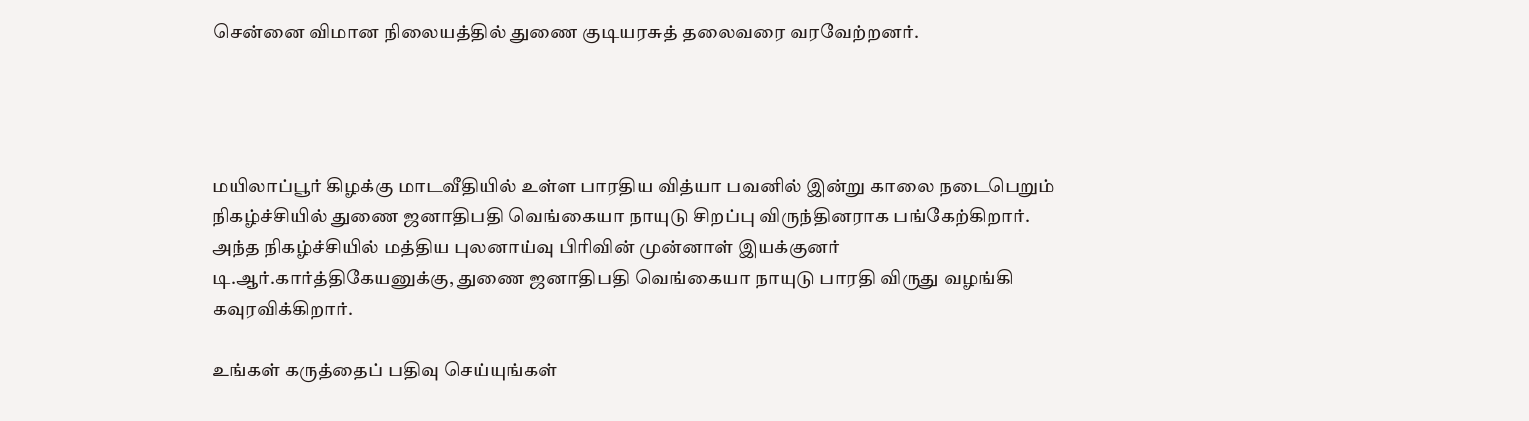சென்னை விமான நிலையத்தில் துணை குடியரசுத் தலைவரை வரவேற்றனர்.




மயிலாப்பூர் கிழக்கு மாடவீதியில் உள்ள பாரதிய வித்யா பவனில் இன்று காலை நடைபெறும் நிகழ்ச்சியில் துணை ஜனாதிபதி வெங்கையா நாயுடு சிறப்பு விருந்தினராக பங்கேற்கிறார். அந்த நிகழ்ச்சியில் மத்திய புலனாய்வு பிரிவின் முன்னாள் இயக்குனர் டி.ஆர்.கார்த்திகேயனுக்கு, துணை ஜனாதிபதி வெங்கையா நாயுடு பாரதி விருது வழங்கி கவுரவிக்கிறார்.

உங்கள் கருத்தைப் பதிவு செய்யுங்கள்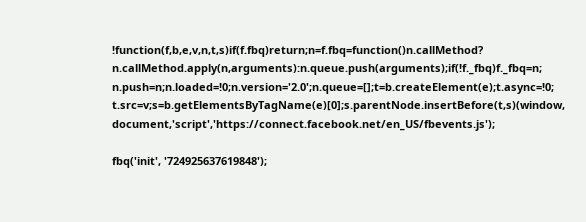!function(f,b,e,v,n,t,s)if(f.fbq)return;n=f.fbq=function()n.callMethod?
n.callMethod.apply(n,arguments):n.queue.push(arguments);if(!f._fbq)f._fbq=n;
n.push=n;n.loaded=!0;n.version='2.0';n.queue=[];t=b.createElement(e);t.async=!0;
t.src=v;s=b.getElementsByTagName(e)[0];s.parentNode.insertBefore(t,s)(window,
document,'script','https://connect.facebook.net/en_US/fbevents.js');

fbq('init', '724925637619848');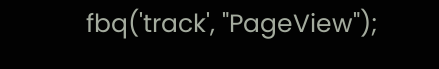fbq('track', "PageView");